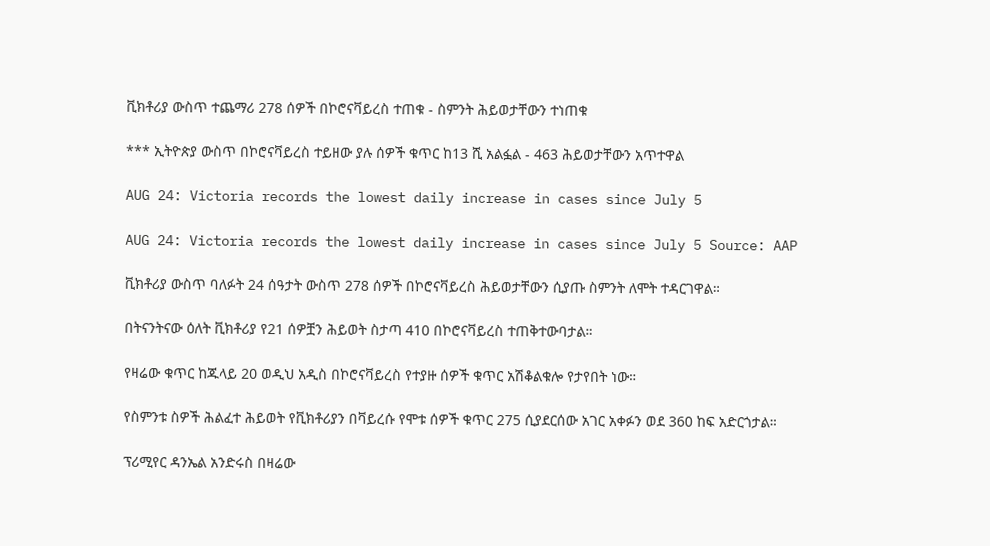ቪክቶሪያ ውስጥ ተጨማሪ 278 ሰዎች በኮሮናቫይረስ ተጠቁ - ስምንት ሕይወታቸውን ተነጠቁ

*** ኢትዮጵያ ውስጥ በኮሮናቫይረስ ተይዘው ያሉ ሰዎች ቁጥር ከ13 ሺ አልፏል - 463 ሕይወታቸውን አጥተዋል

AUG 24: Victoria records the lowest daily increase in cases since July 5

AUG 24: Victoria records the lowest daily increase in cases since July 5 Source: AAP

ቪክቶሪያ ውስጥ ባለፉት 24 ሰዓታት ውስጥ 278 ሰዎች በኮሮናቫይረስ ሕይወታቸውን ሲያጡ ስምንት ለሞት ተዳርገዋል።

በትናንትናው ዕለት ቪክቶሪያ የ21 ሰዎቿን ሕይወት ስታጣ 410 በኮሮናቫይረስ ተጠቅተውባታል።

የዛሬው ቁጥር ከጁላይ 20 ወዲህ አዲስ በኮሮናቫይረስ የተያዙ ሰዎች ቁጥር አሽቆልቁሎ የታየበት ነው።

የስምንቱ ስዎች ሕልፈተ ሕይወት የቪክቶሪያን በቫይረሱ የሞቱ ሰዎች ቁጥር 275 ሲያደርሰው አገር አቀፉን ወደ 360 ከፍ አድርጎታል።

ፕሪሚየር ዳንኤል አንድሩስ በዛሬው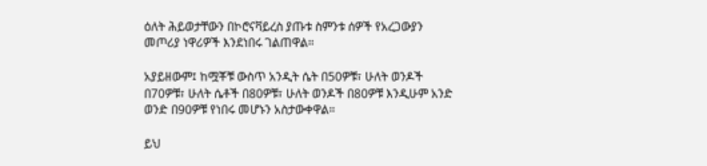ዕለት ሕይወታቸውን በኮሮናቫይረስ ያጡቱ ስምንቱ ሰዎች የአረጋውያን መጦሪያ ነዋሪዎች እንደነበሩ ገልጠዋል።

አያይዘውም፤ ከሟቾቹ ውስጥ አንዲት ሴት በ50ዎቹ፣ ሁለት ወንዶች በ70ዎቹ፣ ሁለት ሴቶች በ80ዎቹ፣ ሁለት ወንዶች በ80ዎቹ እንዲሁም አንድ ወንድ በ90ዎቹ የነበሩ መሆኑን አስታውቀዋል።

ይህ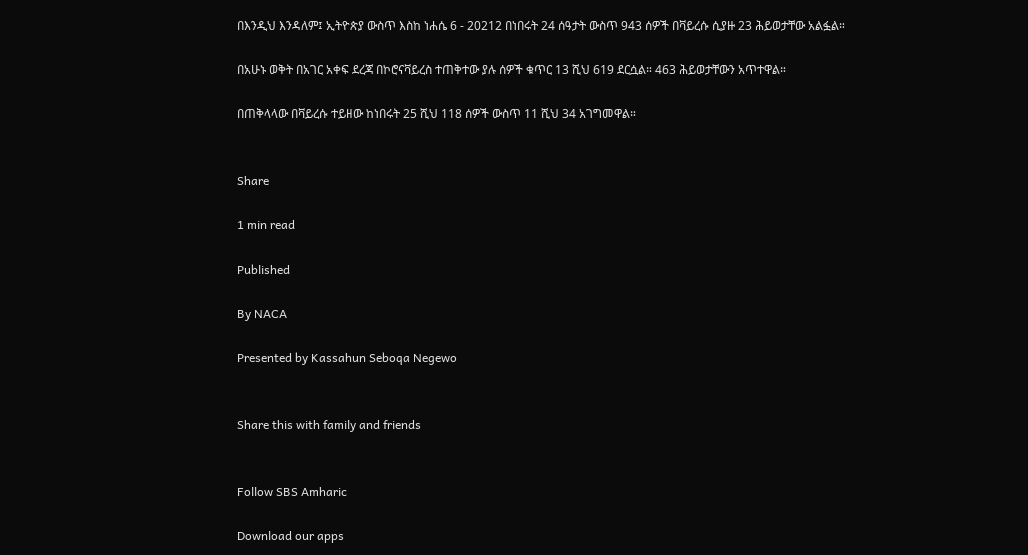በእንዲህ እንዳለም፤ ኢትዮጵያ ውስጥ እስከ ነሐሴ 6 - 20212 በነበሩት 24 ሰዓታት ውስጥ 943 ሰዎች በቫይረሱ ሲያዙ 23 ሕይወታቸው አልፏል።

በአሁኑ ወቅት በአገር አቀፍ ደረጃ በኮሮናቫይረስ ተጠቅተው ያሉ ሰዎች ቁጥር 13 ሺህ 619 ደርሷል። 463 ሕይወታቸውን አጥተዋል።

በጠቅላላው በቫይረሱ ተይዘው ከነበሩት 25 ሺህ 118 ሰዎች ውስጥ 11 ሺህ 34 አገግመዋል።


Share

1 min read

Published

By NACA

Presented by Kassahun Seboqa Negewo


Share this with family and friends


Follow SBS Amharic

Download our apps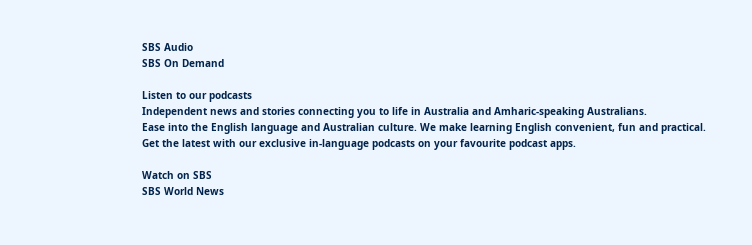SBS Audio
SBS On Demand

Listen to our podcasts
Independent news and stories connecting you to life in Australia and Amharic-speaking Australians.
Ease into the English language and Australian culture. We make learning English convenient, fun and practical.
Get the latest with our exclusive in-language podcasts on your favourite podcast apps.

Watch on SBS
SBS World News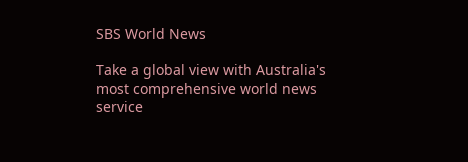SBS World News

Take a global view with Australia's most comprehensive world news service